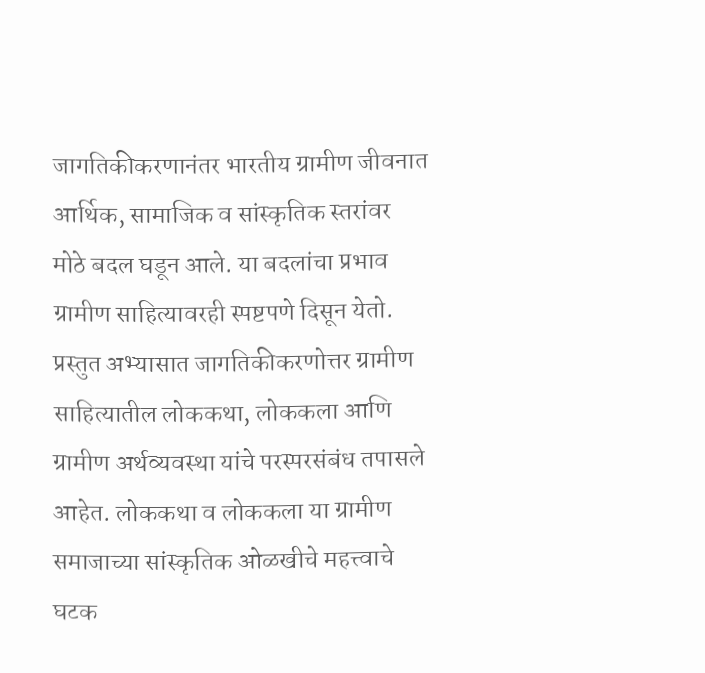जागतिकीकरणानंतर भारतीय ग्रामीण जीवनात आर्थिक, सामाजिक व सांस्कृतिक स्तरांवर मोठे बदल घडून आले. या बदलांचा प्रभाव ग्रामीण साहित्यावरही स्पष्टपणे दिसून येतो. प्रस्तुत अभ्यासात जागतिकीकरणोत्तर ग्रामीण साहित्यातील लोककथा, लोककला आणि ग्रामीण अर्थव्यवस्था यांचे परस्परसंबंध तपासले आहेत. लोककथा व लोककला या ग्रामीण समाजाच्या सांस्कृतिक ओळखीचे महत्त्वाचे घटक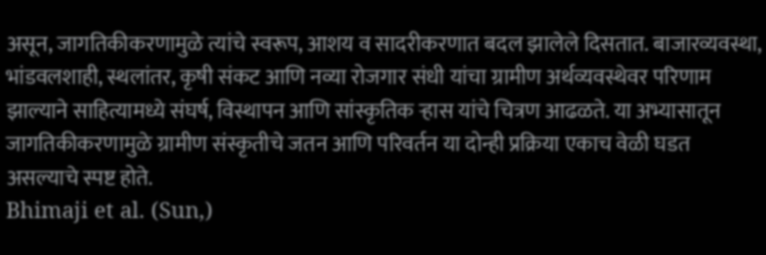असून, जागतिकीकरणामुळे त्यांचे स्वरूप, आशय व सादरीकरणात बदल झालेले दिसतात. बाजारव्यवस्था, भांडवलशाही, स्थलांतर, कृषी संकट आणि नव्या रोजगार संधी यांचा ग्रामीण अर्थव्यवस्थेवर परिणाम झाल्याने साहित्यामध्ये संघर्ष, विस्थापन आणि सांस्कृतिक ऱ्हास यांचे चित्रण आढळते. या अभ्यासातून जागतिकीकरणामुळे ग्रामीण संस्कृतीचे जतन आणि परिवर्तन या दोन्ही प्रक्रिया एकाच वेळी घडत असल्याचे स्पष्ट होते.
Bhimaji et al. (Sun,)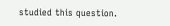studied this question.